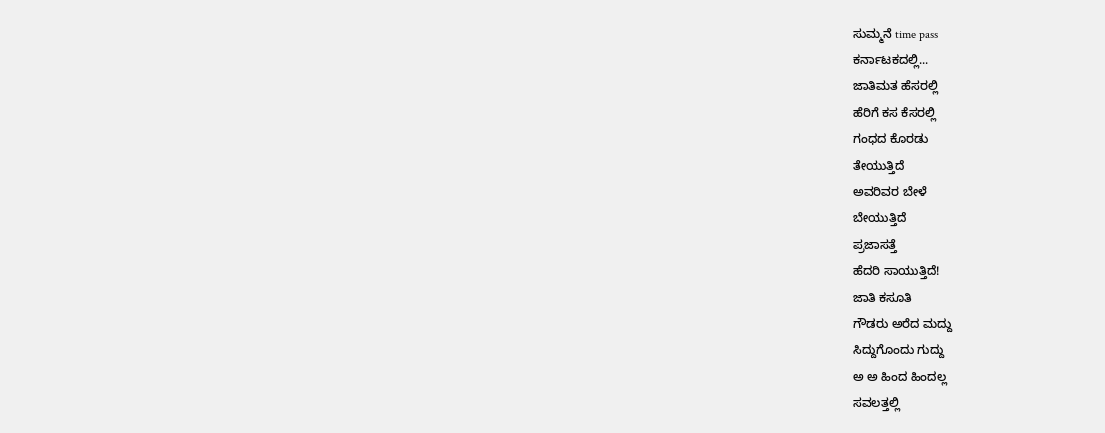ಸುಮ್ಮನೆ time pass
ಕರ್ನಾಟಕದಲ್ಲಿ...
ಜಾತಿಮತ ಹೆಸರಲ್ಲಿ
ಹೆರಿಗೆ ಕಸ ಕೆಸರಲ್ಲಿ
ಗಂಧದ ಕೊರಡು
ತೇಯುತ್ತಿದೆ
ಅವರಿವರ ಬೇಳೆ
ಬೇಯುತ್ತಿದೆ
ಪ್ರಜಾಸತ್ತೆ
ಹೆದರಿ ಸಾಯುತ್ತಿದೆ!
ಜಾತಿ ಕಸೂತಿ
ಗೌಡರು ಅರೆದ ಮದ್ದು
ಸಿದ್ದುಗೊಂದು ಗುದ್ದು
ಅ ಅ ಹಿಂದ ಹಿಂದಲ್ಲ
ಸವಲತ್ತಲ್ಲಿ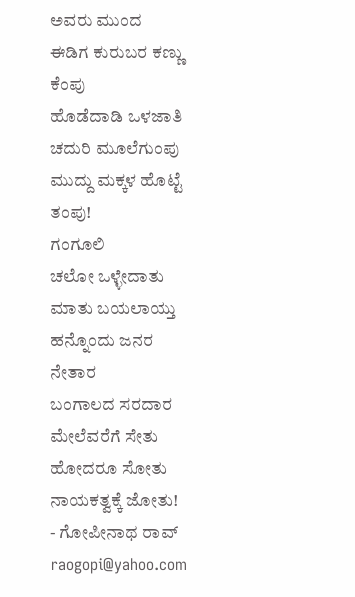ಅವರು ಮುಂದ
ಈಡಿಗ ಕುರುಬರ ಕಣ್ಣು ಕೆಂಪು
ಹೊಡೆದಾಡಿ ಒಳಜಾತಿ
ಚದುರಿ ಮೂಲೆಗುಂಪು
ಮುದ್ದು ಮಕ್ಕಳ ಹೊಟ್ಟೆ ತಂಪು!
ಗಂಗೂಲಿ
ಚಲೋ ಒಳ್ಳೇದಾತು
ಮಾತು ಬಯಲಾಯ್ತು
ಹನ್ನೊಂದು ಜನರ
ನೇತಾರ
ಬಂಗಾಲದ ಸರದಾರ
ಮೇಲೆವರೆಗೆ ಸೇತು
ಹೋದರೂ ಸೋತು
ನಾಯಕತ್ವಕ್ಕೆ ಜೋತು!
- ಗೋಪೀನಾಥ ರಾವ್
raogopi@yahoo.com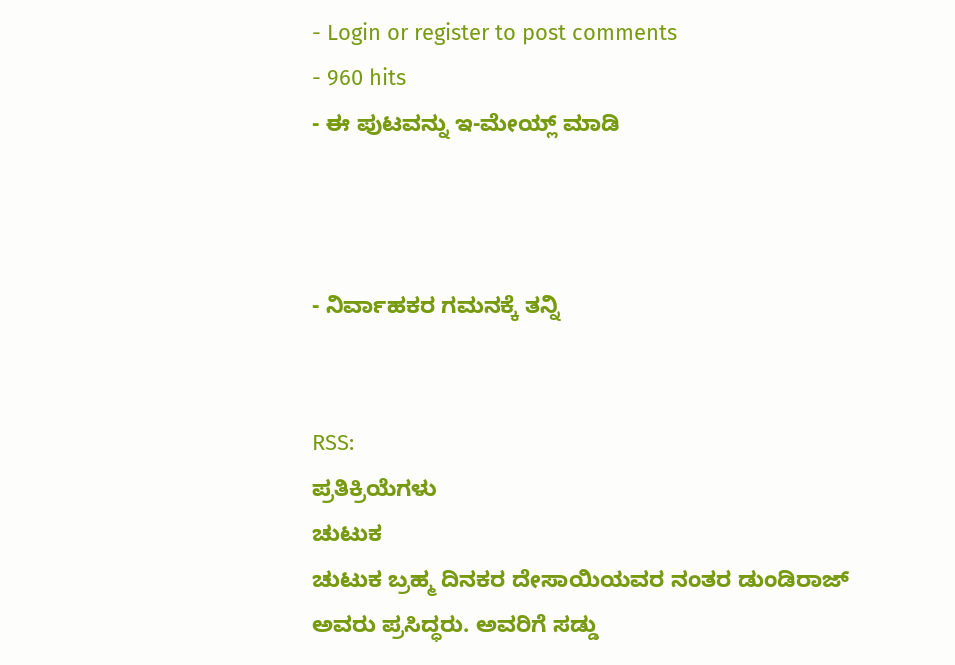- Login or register to post comments
- 960 hits
- ಈ ಪುಟವನ್ನು ಇ-ಮೇಯ್ಲ್ ಮಾಡಿ



- ನಿರ್ವಾಹಕರ ಗಮನಕ್ಕೆ ತನ್ನಿ


RSS:
ಪ್ರತಿಕ್ರಿಯೆಗಳು
ಚುಟುಕ
ಚುಟುಕ ಬ್ರಹ್ಮ ದಿನಕರ ದೇಸಾಯಿಯವರ ನಂತರ ಡುಂಡಿರಾಜ್ ಅವರು ಪ್ರಸಿದ್ಧರು. ಅವರಿಗೆ ಸಡ್ಡು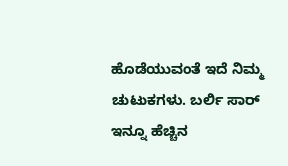ಹೊಡೆಯುವಂತೆ ಇದೆ ನಿಮ್ಮ ಚುಟುಕಗಳು. ಬರ್ಲಿ ಸಾರ್ ಇನ್ನೂ ಹೆಚ್ಚಿನ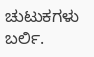ಚುಟುಕಗಳು ಬರ್ಲಿ.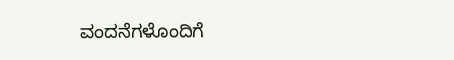ವಂದನೆಗಳೊಂದಿಗೆ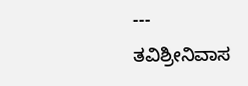---
ತವಿಶ್ರೀನಿವಾಸ